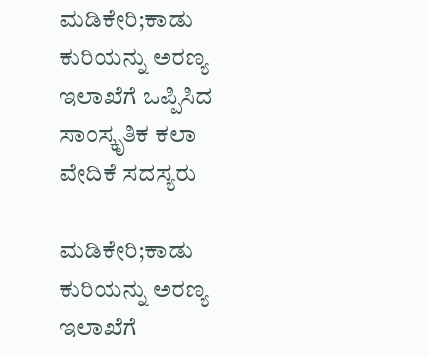ಮಡಿಕೇರಿ;ಕಾಡು ಕುರಿಯನ್ನು ಅರಣ್ಯ ಇಲಾಖೆಗೆ ಒಪ್ಪಿಸಿದ ಸಾಂಸ್ಕೃತಿಕ ಕಲಾ ವೇದಿಕೆ ಸದಸ್ಯರು

ಮಡಿಕೇರಿ;ಕಾಡು ಕುರಿಯನ್ನು ಅರಣ್ಯ ಇಲಾಖೆಗೆ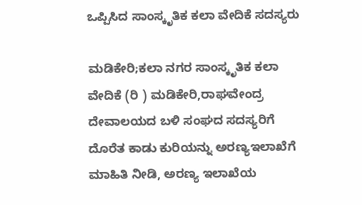ಒಪ್ಪಿಸಿದ ಸಾಂಸ್ಕೃತಿಕ ಕಲಾ ವೇದಿಕೆ ಸದಸ್ಯರು

ಮಡಿಕೇರಿ;ಕಲಾ ನಗರ ಸಾಂಸ್ಕೃತಿಕ ಕಲಾ ವೇದಿಕೆ (ರಿ ) ಮಡಿಕೇರಿ,ರಾಘವೇಂದ್ರ ದೇವಾಲಯದ ಬಳಿ ಸಂಘದ ಸದಸ್ಯರಿಗೆ ದೊರೆತ ಕಾಡು ಕುರಿಯನ್ನು ಅರಣ್ಯಇಲಾಖೆಗೆ ಮಾಹಿತಿ ನೀಡಿ, ಅರಣ್ಯ ಇಲಾಖೆಯ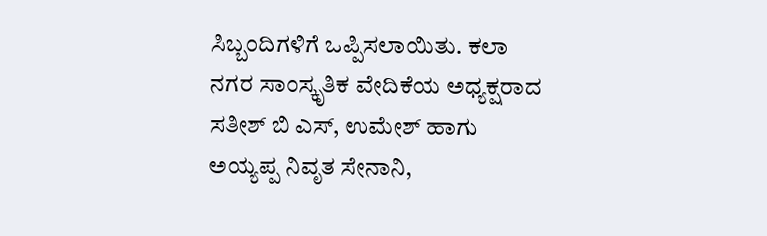ಸಿಬ್ಬಂದಿಗಳಿಗೆ ಒಪ್ಪಿಸಲಾಯಿತು. ಕಲಾ ನಗರ ಸಾಂಸ್ಕೃತಿಕ ವೇದಿಕೆಯ ಅಧ್ಯಕ್ಷರಾದ ಸತೀಶ್ ಬಿ ಎಸ್, ಉಮೇಶ್ ಹಾಗು ಅಯ್ಯಪ್ಪ ನಿವೃತ ಸೇನಾನಿ,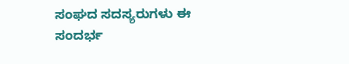ಸಂಘದ ಸದಸ್ಯರುಗಳು ಈ ಸಂದರ್ಭ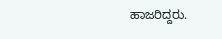ಹಾಜರಿದ್ದರು.